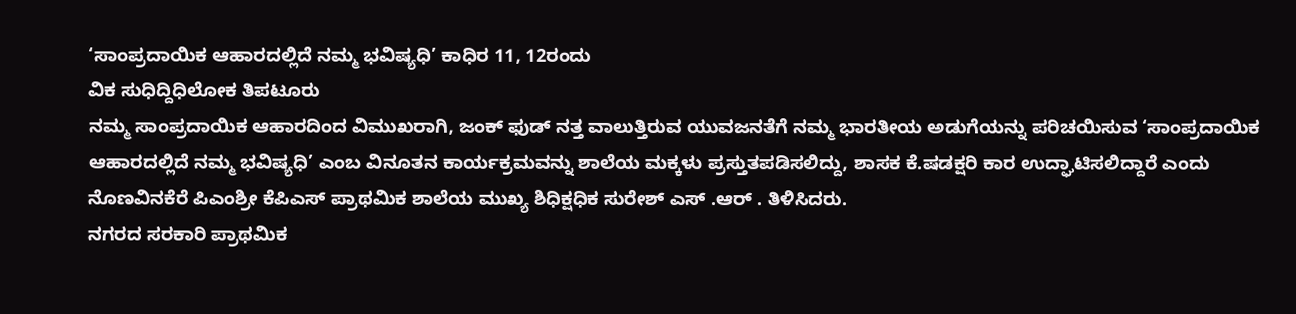‘ಸಾಂಪ್ರದಾಯಿಕ ಆಹಾರದಲ್ಲಿದೆ ನಮ್ಮ ಭವಿಷ್ಯಧಿ’ ಕಾಧಿರ 11, 12ರಂದು
ವಿಕ ಸುಧಿದ್ದಿಧಿಲೋಕ ತಿಪಟೂರು
ನಮ್ಮ ಸಾಂಪ್ರದಾಯಿಕ ಆಹಾರದಿಂದ ವಿಮುಖರಾಗಿ, ಜಂಕ್ ಫುಡ್ ನತ್ತ ವಾಲುತ್ತಿರುವ ಯುವಜನತೆಗೆ ನಮ್ಮ ಭಾರತೀಯ ಅಡುಗೆಯನ್ನು ಪರಿಚಯಿಸುವ ‘ಸಾಂಪ್ರದಾಯಿಕ ಆಹಾರದಲ್ಲಿದೆ ನಮ್ಮ ಭವಿಷ್ಯಧಿ’ ಎಂಬ ವಿನೂತನ ಕಾರ್ಯಕ್ರಮವನ್ನು ಶಾಲೆಯ ಮಕ್ಕಳು ಪ್ರಸ್ತುತಪಡಿಸಲಿದ್ದು, ಶಾಸಕ ಕೆ.ಷಡಕ್ಷರಿ ಕಾರ ಉದ್ಘಾಟಿಸಲಿದ್ದಾರೆ ಎಂದು ನೊಣವಿನಕೆರೆ ಪಿಎಂಶ್ರೀ ಕೆಪಿಎಸ್ ಪ್ರಾಥಮಿಕ ಶಾಲೆಯ ಮುಖ್ಯ ಶಿಧಿಕ್ಷಧಿಕ ಸುರೇಶ್ ಎಸ್ .ಆರ್ . ತಿಳಿಸಿದರು.
ನಗರದ ಸರಕಾರಿ ಪ್ರಾಥಮಿಕ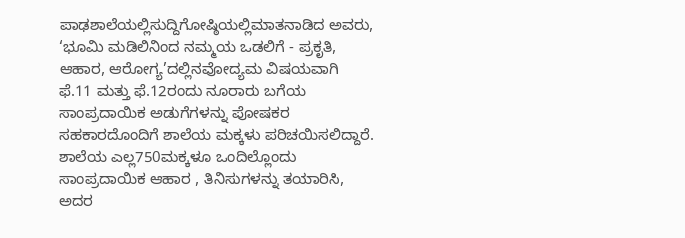ಪಾಢಶಾಲೆಯಲ್ಲಿಸುದ್ದಿಗೋಷ್ಠಿಯಲ್ಲಿಮಾತನಾಡಿದ ಅವರು, ‘ಭೂಮಿ ಮಡಿಲಿನಿಂದ ನಮ್ಮಯ ಒಡಲಿಗೆ - ಪ್ರಕೃತಿ, ಆಹಾರ, ಆರೋಗ್ಯ’ದಲ್ಲಿನವೋದ್ಯಮ ವಿಷಯವಾಗಿ ಫೆ.11 ಮತ್ತು ಫೆ.12ರಂದು ನೂರಾರು ಬಗೆಯ ಸಾಂಪ್ರದಾಯಿಕ ಅಡುಗೆಗಳನ್ನು ಪೋಷಕರ ಸಹಕಾರದೊಂದಿಗೆ ಶಾಲೆಯ ಮಕ್ಕಳು ಪರಿಚಯಿಸಲಿದ್ದಾರೆ. ಶಾಲೆಯ ಎಲ್ಲ750ಮಕ್ಕಳೂ ಒಂದಿಲ್ಲೊಂದು ಸಾಂಪ್ರದಾಯಿಕ ಆಹಾರ , ತಿನಿಸುಗಳನ್ನು ತಯಾರಿಸಿ, ಅದರ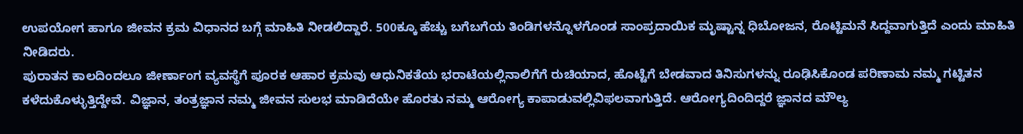ಉಪಯೋಗ ಹಾಗೂ ಜೀವನ ಕ್ರಮ ವಿಧಾನದ ಬಗ್ಗೆ ಮಾಹಿತಿ ನೀಡಲಿದ್ದಾರೆ. 500ಕ್ಕೂ ಹೆಚ್ಚು ಬಗೆಬಗೆಯ ತಿಂಡಿಗಳನ್ನೊಳಗೊಂಡ ಸಾಂಪ್ರದಾಯಿಕ ಮೃಷ್ಟಾನ್ನ ಧಿಬೋಜನ, ರೊಟ್ಟಿಮನೆ ಸಿದ್ದವಾಗುತ್ತಿದೆ ಎಂದು ಮಾಹಿತಿ ನೀಡಿದರು.
ಪುರಾತನ ಕಾಲದಿಂದಲೂ ಜೀರ್ಣಾಂಗ ವ್ಯವಸ್ಥೆಗೆ ಪೂರಕ ಆಹಾರ ಕ್ರಮವು ಆಧುನಿಕತೆಯ ಭರಾಟೆಯಲ್ಲಿನಾಲಿಗೆಗೆ ರುಚಿಯಾದ, ಹೊಟ್ಟೆಗೆ ಬೇಡವಾದ ತಿನಿಸುಗಳನ್ನು ರೂಢಿಸಿಕೊಂಡ ಪರಿಣಾಮ ನಮ್ಮ ಗಟ್ಟಿತನ ಕಳೆದುಕೊಳ್ಳುತ್ತಿದ್ದೇವೆ. ವಿಜ್ಞಾನ, ತಂತ್ರಜ್ಞಾನ ನಮ್ಮ ಜೀವನ ಸುಲಭ ಮಾಡಿದೆಯೇ ಹೊರತು ನಮ್ಮ ಆರೋಗ್ಯ ಕಾಪಾಡುವಲ್ಲಿವಿಫಲವಾಗುತ್ತಿದೆ. ಆರೋಗ್ಯದಿಂದಿದ್ದರೆ ಜ್ಞಾನದ ಮೌಲ್ಯ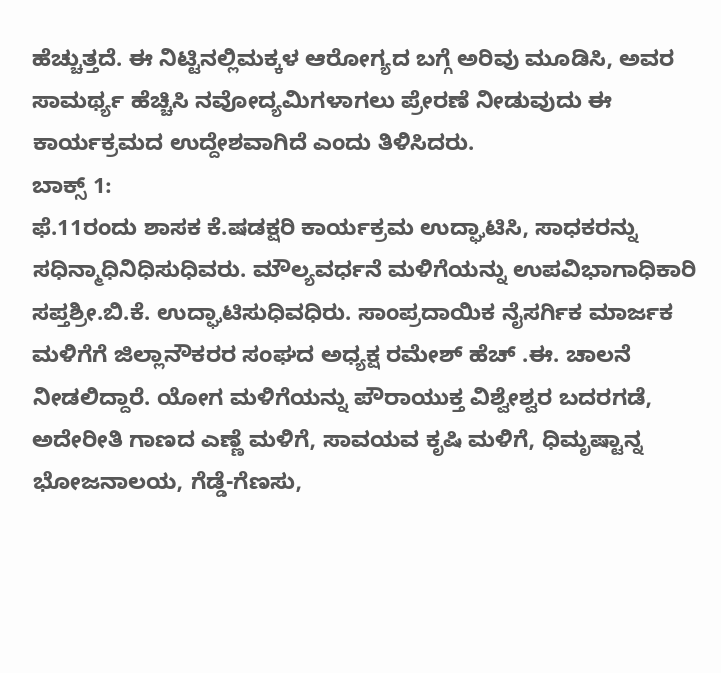ಹೆಚ್ಚುತ್ತದೆ. ಈ ನಿಟ್ಟಿನಲ್ಲಿಮಕ್ಕಳ ಆರೋಗ್ಯದ ಬಗ್ಗೆ ಅರಿವು ಮೂಡಿಸಿ, ಅವರ ಸಾಮರ್ಥ್ಯ ಹೆಚ್ಚಿಸಿ ನವೋದ್ಯಮಿಗಳಾಗಲು ಪ್ರೇರಣೆ ನೀಡುವುದು ಈ ಕಾರ್ಯಕ್ರಮದ ಉದ್ದೇಶವಾಗಿದೆ ಎಂದು ತಿಳಿಸಿದರು.
ಬಾಕ್ಸ್ 1:
ಫೆ.11ರಂದು ಶಾಸಕ ಕೆ.ಷಡಕ್ಷರಿ ಕಾರ್ಯಕ್ರಮ ಉದ್ಘಾಟಿಸಿ, ಸಾಧಕರನ್ನು ಸಧಿನ್ಮಾಧಿನಿಧಿಸುಧಿವರು. ಮೌಲ್ಯವರ್ಧನೆ ಮಳಿಗೆಯನ್ನು ಉಪವಿಭಾಗಾಧಿಕಾರಿ ಸಪ್ತಶ್ರೀ.ಬಿ.ಕೆ. ಉದ್ಘಾಟಿಸುಧಿವಧಿರು. ಸಾಂಪ್ರದಾಯಿಕ ನೈಸರ್ಗಿಕ ಮಾರ್ಜಕ ಮಳಿಗೆಗೆ ಜಿಲ್ಲಾನೌಕರರ ಸಂಘದ ಅಧ್ಯಕ್ಷ ರಮೇಶ್ ಹೆಚ್ .ಈ. ಚಾಲನೆ ನೀಡಲಿದ್ದಾರೆ. ಯೋಗ ಮಳಿಗೆಯನ್ನು ಪೌರಾಯುಕ್ತ ವಿಶ್ವೇಶ್ವರ ಬದರಗಡೆ, ಅದೇರೀತಿ ಗಾಣದ ಎಣ್ಣೆ ಮಳಿಗೆ, ಸಾವಯವ ಕೃಷಿ ಮಳಿಗೆ, ಧಿಮೃಷ್ಟಾನ್ನ ಭೋಜನಾಲಯ, ಗೆಡ್ಡೆ-ಗೆಣಸು,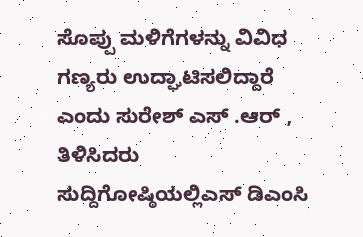ಸೊಪ್ಪು ಮಳಿಗೆಗಳನ್ನು ವಿವಿಧ ಗಣ್ಯರು ಉದ್ಘಾಟಿಸಲಿದ್ದಾರೆ ಎಂದು ಸುರೇಶ್ ಎಸ್ .ಆರ್ , ತಿಳಿಸಿದರು
ಸುದ್ದಿಗೋಷ್ಠಿಯಲ್ಲಿಎಸ್ ಡಿಎಂಸಿ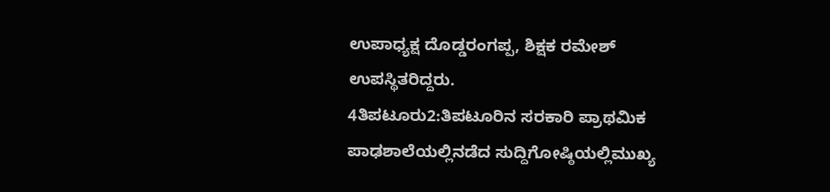ಉಪಾಧ್ಯಕ್ಷ ದೊಡ್ಡರಂಗಪ್ಪ, ಶಿಕ್ಷಕ ರಮೇಶ್ ಉಪಸ್ಥಿತರಿದ್ದರು.
4ತಿಪಟೂರು2:ತಿಪಟೂರಿನ ಸರಕಾರಿ ಪ್ರಾಥಮಿಕ ಪಾಢಶಾಲೆಯಲ್ಲಿನಡೆದ ಸುದ್ದಿಗೋಷ್ಠಿಯಲ್ಲಿಮುಖ್ಯ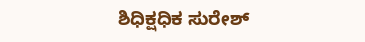ಶಿಧಿಕ್ಷಧಿಕ ಸುರೇಶ್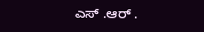ಎಸ್ .ಆರ್ .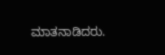ಮಾತನಾಡಿದರು.